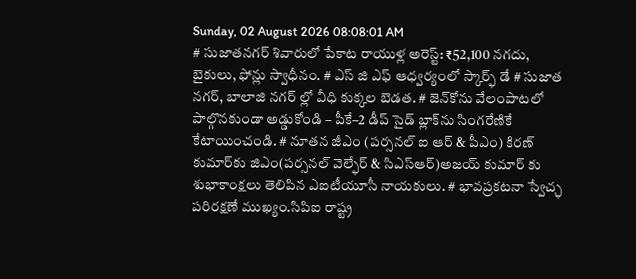Sunday, 02 August 2026 08:08:01 AM
# సుజాతనగర్ శివారులో పేకాట రాయుళ్ల అరెస్ట్: ₹52,100 నగదు, బైకులు, ఫోన్లు స్వాధీనం. # ఎస్ జి ఎఫ్ ఆధ్వర్యంలో స్కార్ఫ్ డే # సుజాత నగర్, బాలాజి నగర్ ల్లో వీధి కుక్కల బెడత. # జెన్‌కోను వేలంపాటలో పాల్గొనకుండా అడ్డుకోండి – పీకే–2 డీప్ సైడ్ బ్లాక్‌ను సింగరేణికే కేటాయించండి. # నూతన జీఎం (పర్సనల్ ఐ ఆర్ & పీఎం) కిరణ్ కుమార్‌కు జిఎం(పర్సనల్ వెల్ఫేర్ & సిఎస్ఆర్)అజయ్ కుమార్ కు శుభాకాంక్షలు తెలిపిన ఎఐటీయూసీ నాయకులు. # భావప్రకటనా స్వేచ్ఛ పరిరక్షణే ముఖ్యం.సిపిఐ రాష్ట్ర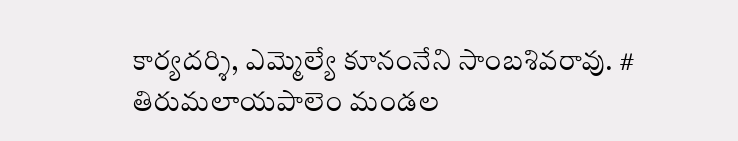కార్యదర్శి, ఎమ్మెల్యే కూనంనేని సాంబశివరావు. # తిరుమలాయపాలెం మండల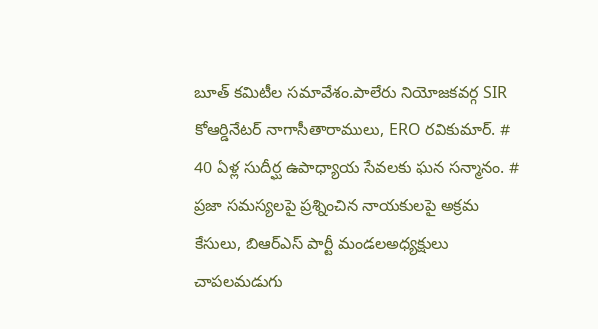బూత్ కమిటీల సమావేశం.పాలేరు నియోజకవర్గ SIR కోఆర్డినేటర్ నాగాసీతారాములు, ERO రవికుమార్. # 40 ఏళ్ల సుదీర్ఘ ఉపాధ్యాయ సేవలకు ఘన సన్మానం. # ప్రజా సమస్యలపై ప్రశ్నించిన నాయకులపై అక్రమ కేసులు, బిఆర్ఎస్ పార్టీ మండలఅధ్యక్షులు చాపలమడుగు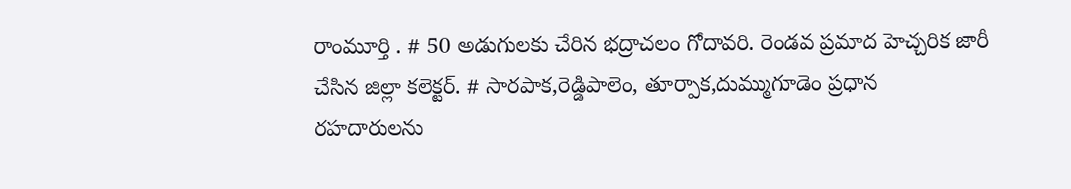రాంమూర్తి . # 50 అడుగులకు చేరిన భద్రాచలం గోదావరి. రెండవ ప్రమాద హెచ్చరిక జారీ చేసిన జిల్లా కలెక్టర్. # సారపాక,రెడ్డిపాలెం, తూర్పాక,దుమ్ముగూడెం ప్రధాన రహదారులను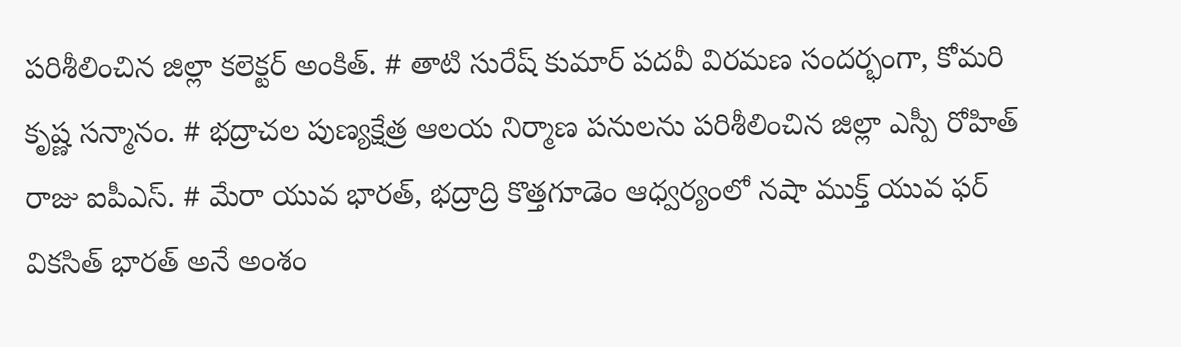పరిశీలించిన జిల్లా కలెక్టర్ అంకిత్. # తాటి సురేష్ కుమార్ పదవీ విరమణ సందర్భంగా, కోమరి కృష్ణ సన్మానం. # భద్రాచల పుణ్యక్షేత్ర ఆలయ నిర్మాణ పనులను పరిశీలించిన జిల్లా ఎస్పీ రోహిత్ రాజు ఐపీఎస్. # మేరా యువ భారత్, భద్రాద్రి కొత్తగూడెం ఆధ్వర్యంలో నషా ముక్త్ యువ ఫర్ వికసిత్ భారత్ అనే అంశం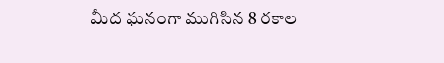మీద ఘనంగా ముగిసిన 8 రకాల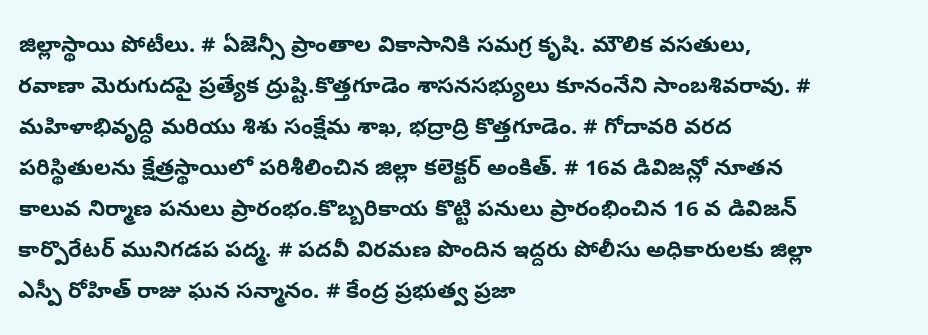జిల్లాస్థాయి పోటీలు. # ఏజెన్సీ ప్రాంతాల వికాసానికి సమగ్ర కృషి. మౌలిక వసతులు, రవాణా మెరుగుదపై ప్రత్యేక ద్రుష్టి.కొత్తగూడెం శాసనసభ్యులు కూనంనేని సాంబశివరావు. # మహిళాభివృద్ధి మరియు శిశు సంక్షేమ శాఖ, భద్రాద్రి కొత్తగూడెం. # గోదావరి వరద పరిస్థితులను క్షేత్రస్థాయిలో పరిశీలించిన జిల్లా కలెక్టర్ అంకిత్. # 16వ డివిజన్లో నూతన కాలువ నిర్మాణ పనులు ప్రారంభం.కొబ్బరికాయ కొట్టి పనులు ప్రారంభించిన 16 వ డివిజన్ కార్పొరేటర్ మునిగడప పద్మ. # పదవీ విరమణ పొందిన ఇద్దరు పోలీసు అధికారులకు జిల్లా ఎస్పీ రోహిత్ రాజు ఘన సన్మానం. # కేంద్ర ప్రభుత్వ ప్రజా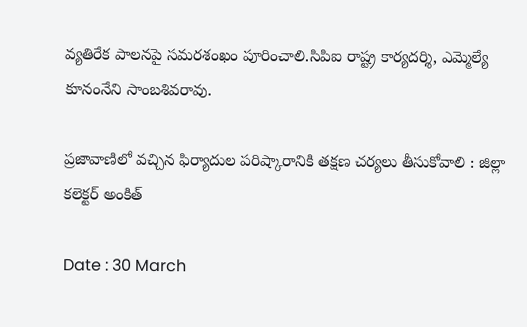వ్యతిరేక పాలనపై సమరశంఖం పూరించాలి.సిపిఐ రాష్ట్ర కార్యదర్శి, ఎమ్మెల్యే కూనంనేని సాంబశివరావు.

ప్రజావాణిలో వచ్చిన ఫిర్యాదుల పరిష్కారానికి తక్షణ చర్యలు తీసుకోవాలి : జిల్లా కలెక్టర్ అంకిత్

Date : 30 March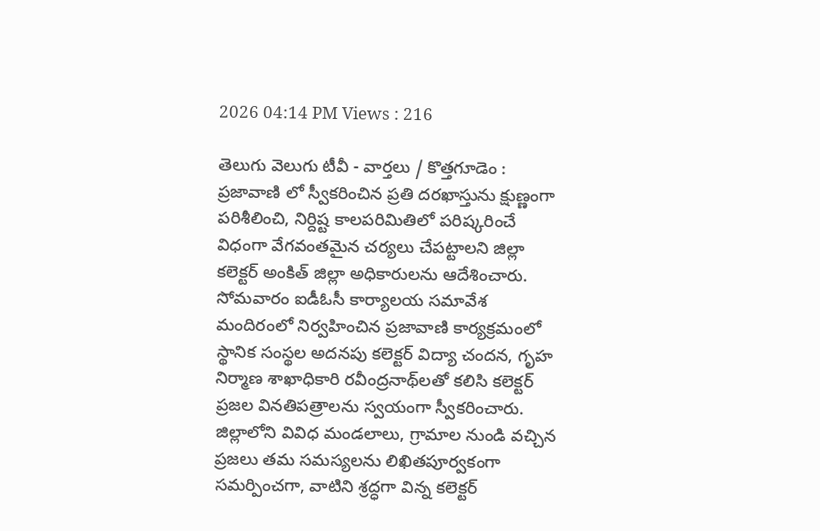2026 04:14 PM Views : 216

తెలుగు వెలుగు టీవీ - వార్తలు / కొత్తగూడెం : ప్రజావాణి లో స్వీకరించిన ప్రతి దరఖాస్తును క్షుణ్ణంగా పరిశీలించి, నిర్దిష్ట కాలపరిమితిలో పరిష్కరించే విధంగా వేగవంతమైన చర్యలు చేపట్టాలని జిల్లా కలెక్టర్ అంకిత్ జిల్లా అధికారులను ఆదేశించారు. సోమవారం ఐడీఓసీ కార్యాలయ సమావేశ మందిరంలో నిర్వహించిన ప్రజావాణి కార్యక్రమంలో స్థానిక సంస్థల అదనపు కలెక్టర్ విద్యా చందన, గృహ నిర్మాణ శాఖాధికారి రవీంద్రనాథ్‌లతో కలిసి కలెక్టర్ ప్రజల వినతిపత్రాలను స్వయంగా స్వీకరించారు. జిల్లాలోని వివిధ మండలాలు, గ్రామాల నుండి వచ్చిన ప్రజలు తమ సమస్యలను లిఖితపూర్వకంగా సమర్పించగా, వాటిని శ్రద్ధగా విన్న కలెక్టర్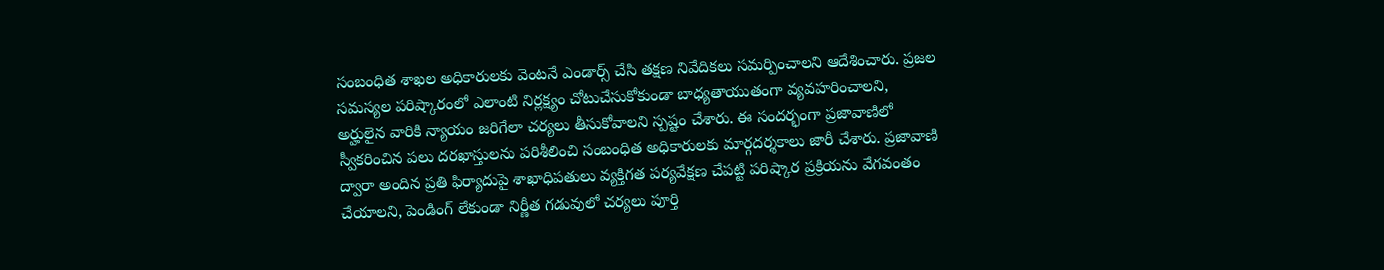సంబంధిత శాఖల అధికారులకు వెంటనే ఎండార్స్ చేసి తక్షణ నివేదికలు సమర్పించాలని ఆదేశించారు. ప్రజల సమస్యల పరిష్కారంలో ఎలాంటి నిర్లక్ష్యం చోటుచేసుకోకుండా బాధ్యతాయుతంగా వ్యవహరించాలని, అర్హులైన వారికి న్యాయం జరిగేలా చర్యలు తీసుకోవాలని స్పష్టం చేశారు. ఈ సందర్భంగా ప్రజావాణిలో స్వీకరించిన పలు దరఖాస్తులను పరిశీలించి సంబంధిత అధికారులకు మార్గదర్శకాలు జారీ చేశారు. ప్రజావాణి ద్వారా అందిన ప్రతి ఫిర్యాదుపై శాఖాధిపతులు వ్యక్తిగత పర్యవేక్షణ చేపట్టి పరిష్కార ప్రక్రియను వేగవంతం చేయాలని, పెండింగ్ లేకుండా నిర్ణీత గడువులో చర్యలు పూర్తి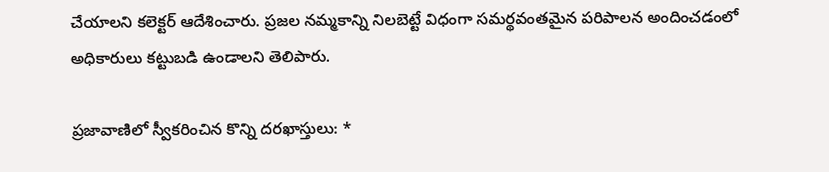చేయాలని కలెక్టర్ ఆదేశించారు. ప్రజల నమ్మకాన్ని నిలబెట్టే విధంగా సమర్థవంతమైన పరిపాలన అందించడంలో అధికారులు కట్టుబడి ఉండాలని తెలిపారు.

ప్రజావాణిలో స్వీకరించిన కొన్ని దరఖాస్తులు: *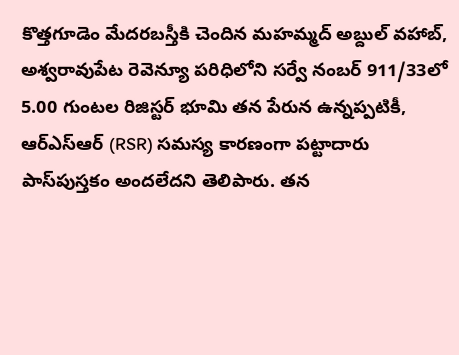కొత్తగూడెం మేదరబస్తీకి చెందిన మహమ్మద్ అబ్దుల్ వహాబ్, అశ్వరావుపేట రెవెన్యూ పరిధిలోని సర్వే నంబర్ 911/33లో 5.00 గుంటల రిజిస్టర్ భూమి తన పేరున ఉన్నప్పటికీ, ఆర్ఎస్ఆర్ (RSR) సమస్య కారణంగా పట్టాదారు పాస్‌పుస్తకం అందలేదని తెలిపారు. తన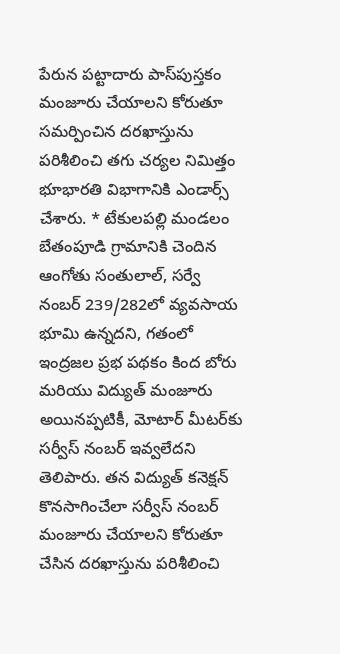పేరున పట్టాదారు పాస్‌పుస్తకం మంజూరు చేయాలని కోరుతూ సమర్పించిన దరఖాస్తును పరిశీలించి తగు చర్యల నిమిత్తం భూభారతి విభాగానికి ఎండార్స్ చేశారు. * టేకులపల్లి మండలం బేతంపూడి గ్రామానికి చెందిన ఆంగోతు సంతులాల్, సర్వే నంబర్ 239/282లో వ్యవసాయ భూమి ఉన్నదని, గతంలో ఇంద్రజల ప్రభ పథకం కింద బోరు మరియు విద్యుత్ మంజూరు అయినప్పటికీ, మోటార్ మీటర్‌కు సర్వీస్ నంబర్ ఇవ్వలేదని తెలిపారు. తన విద్యుత్ కనెక్షన్ కొనసాగించేలా సర్వీస్ నంబర్ మంజూరు చేయాలని కోరుతూ చేసిన దరఖాస్తును పరిశీలించి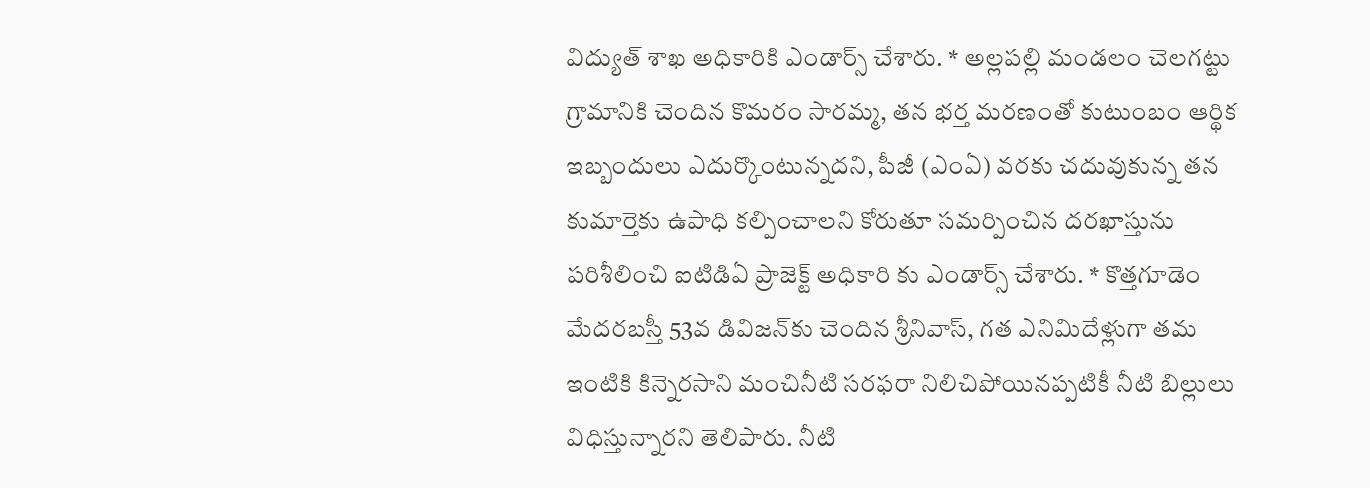విద్యుత్ శాఖ అధికారికి ఎండార్స్ చేశారు. * అల్లపల్లి మండలం చెలగట్టు గ్రామానికి చెందిన కొమరం సారమ్మ, తన భర్త మరణంతో కుటుంబం ఆర్థిక ఇబ్బందులు ఎదుర్కొంటున్నదని, పీజీ (ఎంఏ) వరకు చదువుకున్న తన కుమార్తెకు ఉపాధి కల్పించాలని కోరుతూ సమర్పించిన దరఖాస్తును పరిశీలించి ఐటిడిఏ ప్రాజెక్ట్ అధికారి కు ఎండార్స్ చేశారు. * కొత్తగూడెం మేదరబస్తీ 53వ డివిజన్‌కు చెందిన శ్రీనివాస్, గత ఎనిమిదేళ్లుగా తమ ఇంటికి కిన్నెరసాని మంచినీటి సరఫరా నిలిచిపోయినప్పటికీ నీటి బిల్లులు విధిస్తున్నారని తెలిపారు. నీటి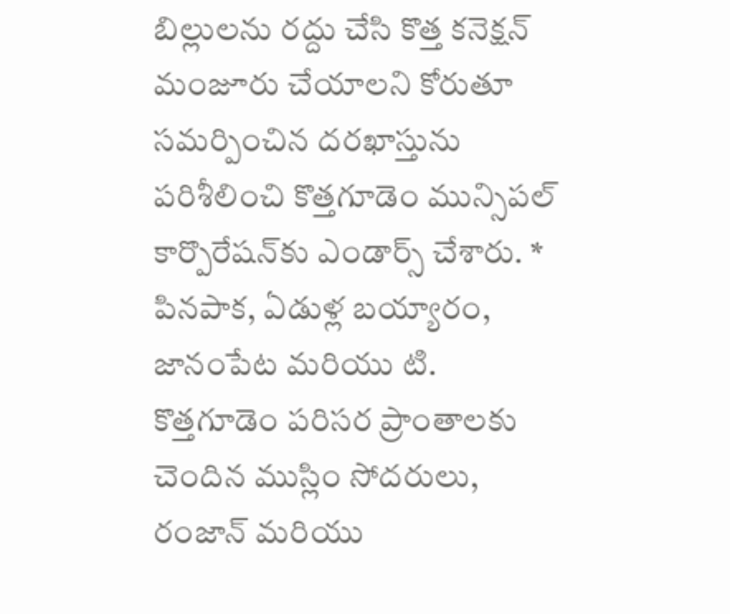బిల్లులను రద్దు చేసి కొత్త కనెక్షన్ మంజూరు చేయాలని కోరుతూ సమర్పించిన దరఖాస్తును పరిశీలించి కొత్తగూడెం మున్సిపల్ కార్పొరేషన్‌కు ఎండార్స్ చేశారు. * పినపాక, ఏడుళ్ల బయ్యారం, జానంపేట మరియు టి. కొత్తగూడెం పరిసర ప్రాంతాలకు చెందిన ముస్లిం సోదరులు, రంజాన్ మరియు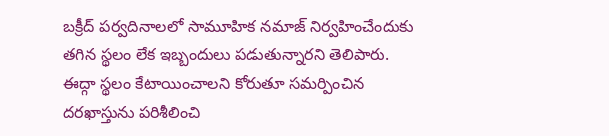బక్రీద్ పర్వదినాలలో సామూహిక నమాజ్ నిర్వహించేందుకు తగిన స్థలం లేక ఇబ్బందులు పడుతున్నారని తెలిపారు. ఈద్గా స్థలం కేటాయించాలని కోరుతూ సమర్పించిన దరఖాస్తును పరిశీలించి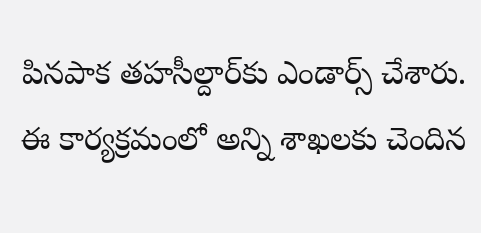పినపాక తహసీల్దార్‌కు ఎండార్స్ చేశారు. ఈ కార్యక్రమంలో అన్ని శాఖలకు చెందిన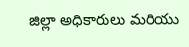జిల్లా అధికారులు మరియు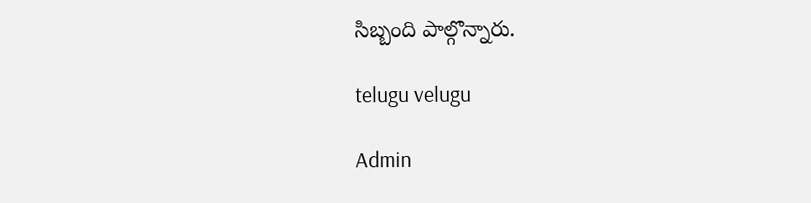సిబ్బంది పాల్గొన్నారు.

telugu velugu

Admin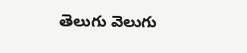తెలుగు వెలుగు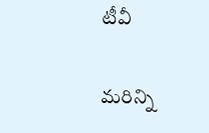టీవీ

మరిన్ని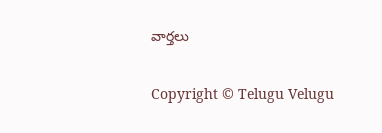వార్తలు

Copyright © Telugu Velugu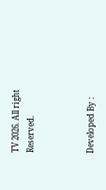TV 2026. All right Reserved.



Developed By :